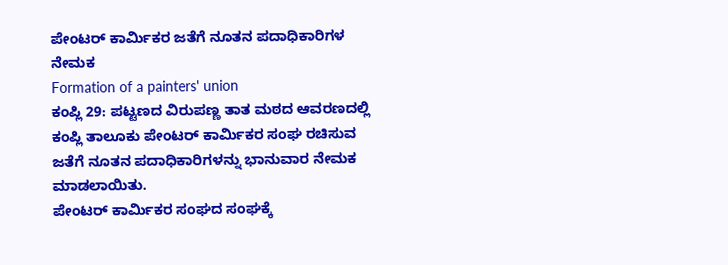ಪೇಂಟರ್ ಕಾರ್ಮಿಕರ ಜತೆಗೆ ನೂತನ ಪದಾಧಿಕಾರಿಗಳ ನೇಮಕ
Formation of a painters' union
ಕಂಪ್ಲಿ 29: ಪಟ್ಟಣದ ವಿರುಪಣ್ಣ ತಾತ ಮಠದ ಆವರಣದಲ್ಲಿ ಕಂಪ್ಲಿ ತಾಲೂಕು ಪೇಂಟರ್ ಕಾರ್ಮಿಕರ ಸಂಘ ರಚಿಸುವ ಜತೆಗೆ ನೂತನ ಪದಾಧಿಕಾರಿಗಳನ್ನು ಭಾನುವಾರ ನೇಮಕ ಮಾಡಲಾಯಿತು.
ಪೇಂಟರ್ ಕಾರ್ಮಿಕರ ಸಂಘದ ಸಂಘಕ್ಕೆ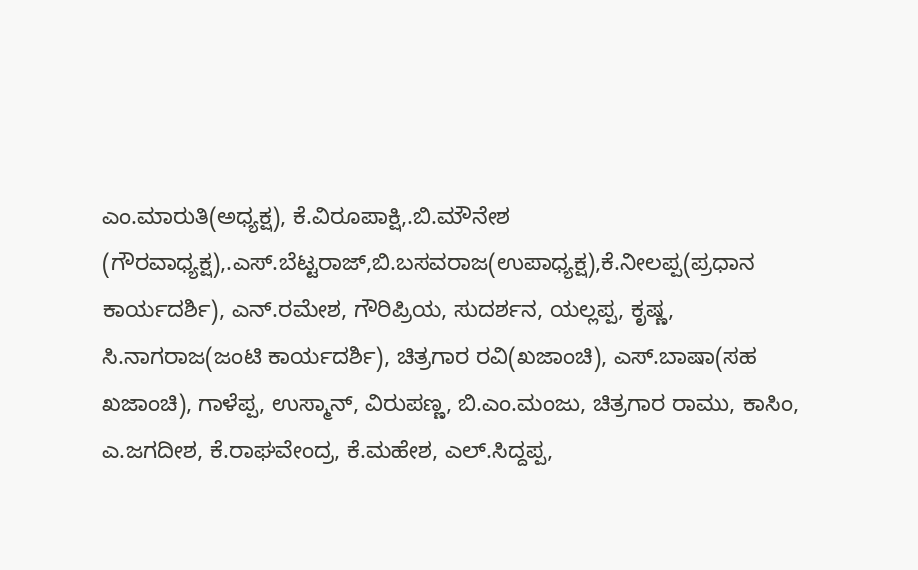ಎಂ.ಮಾರುತಿ(ಅಧ್ಯಕ್ಷ), ಕೆ.ವಿರೂಪಾಕ್ಷಿ,.ಬಿ.ಮೌನೇಶ (ಗೌರವಾಧ್ಯಕ್ಷ),.ಎಸ್.ಬೆಟ್ಟರಾಜ್,ಬಿ.ಬಸವರಾಜ(ಉಪಾಧ್ಯಕ್ಷ),ಕೆ.ನೀಲಪ್ಪ(ಪ್ರಧಾನ ಕಾರ್ಯದರ್ಶಿ), ಎನ್.ರಮೇಶ, ಗೌರಿಪ್ರಿಯ, ಸುದರ್ಶನ, ಯಲ್ಲಪ್ಪ, ಕೃಷ್ಣ, ಸಿ.ನಾಗರಾಜ(ಜಂಟಿ ಕಾರ್ಯದರ್ಶಿ), ಚಿತ್ರಗಾರ ರವಿ(ಖಜಾಂಚಿ), ಎಸ್.ಬಾಷಾ(ಸಹ ಖಜಾಂಚಿ), ಗಾಳೆಪ್ಪ, ಉಸ್ಮಾನ್, ವಿರುಪಣ್ಣ, ಬಿ.ಎಂ.ಮಂಜು, ಚಿತ್ರಗಾರ ರಾಮು, ಕಾಸಿಂ, ಎ.ಜಗದೀಶ, ಕೆ.ರಾಘವೇಂದ್ರ, ಕೆ.ಮಹೇಶ, ಎಲ್.ಸಿದ್ದಪ್ಪ,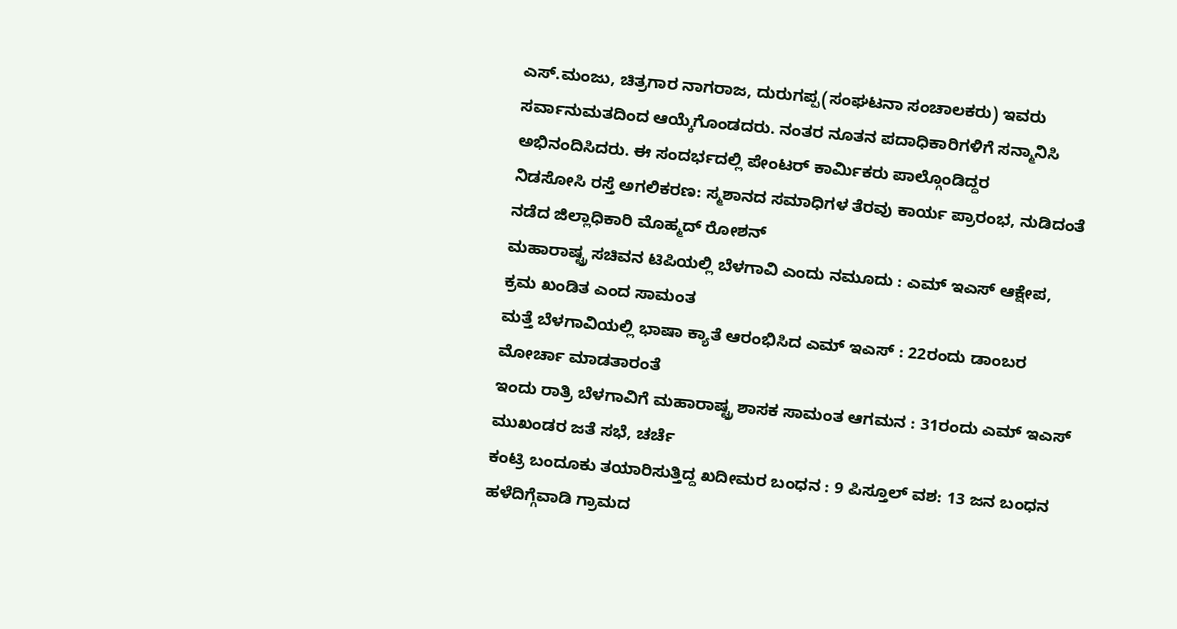ಎಸ್.ಮಂಜು, ಚಿತ್ರಗಾರ ನಾಗರಾಜ, ದುರುಗಪ್ಪ(ಸಂಘಟನಾ ಸಂಚಾಲಕರು) ಇವರು ಸರ್ವಾನುಮತದಿಂದ ಆಯ್ಕೆಗೊಂಡದರು. ನಂತರ ನೂತನ ಪದಾಧಿಕಾರಿಗಳಿಗೆ ಸನ್ಮಾನಿಸಿ ಅಭಿನಂದಿಸಿದರು. ಈ ಸಂದರ್ಭದಲ್ಲಿ ಪೇಂಟರ್ ಕಾರ್ಮಿಕರು ಪಾಲ್ಗೊಂಡಿದ್ದರ
ನಿಡಸೋಸಿ ರಸ್ತೆ ಅಗಲಿಕರಣ: ಸ್ಮಶಾನದ ಸಮಾಧಿಗಳ ತೆರವು ಕಾರ್ಯ ಪ್ರಾರಂಭ, ನುಡಿದಂತೆ ನಡೆದ ಜಿಲ್ಲಾಧಿಕಾರಿ ಮೊಹ್ಮದ್ ರೋಶನ್
ಮಹಾರಾಷ್ಟ್ರ ಸಚಿವನ ಟಿಪಿಯಲ್ಲಿ ಬೆಳಗಾವಿ ಎಂದು ನಮೂದು : ಎಮ್ ಇಎಸ್ ಆಕ್ಷೇಪ, ಕ್ರಮ ಖಂಡಿತ ಎಂದ ಸಾಮಂತ
ಮತ್ತೆ ಬೆಳಗಾವಿಯಲ್ಲಿ ಭಾಷಾ ಕ್ಯಾತೆ ಆರಂಭಿಸಿದ ಎಮ್ ಇಎಸ್ : 22ರಂದು ಡಾಂಬರ ಮೋರ್ಚಾ ಮಾಡತಾರಂತೆ
ಇಂದು ರಾತ್ರಿ ಬೆಳಗಾವಿಗೆ ಮಹಾರಾಷ್ಟ್ರ ಶಾಸಕ ಸಾಮಂತ ಆಗಮನ : 31ರಂದು ಎಮ್ ಇಎಸ್ ಮುಖಂಡರ ಜತೆ ಸಭೆ, ಚರ್ಚೆ
ಕಂಟ್ರಿ ಬಂದೂಕು ತಯಾರಿಸುತ್ತಿದ್ದ ಖದೀಮರ ಬಂಧನ : 9 ಪಿಸ್ತೂಲ್ ವಶ: 13 ಜನ ಬಂಧನ
ಹಳೆದಿಗ್ಗೆವಾಡಿ ಗ್ರಾಮದ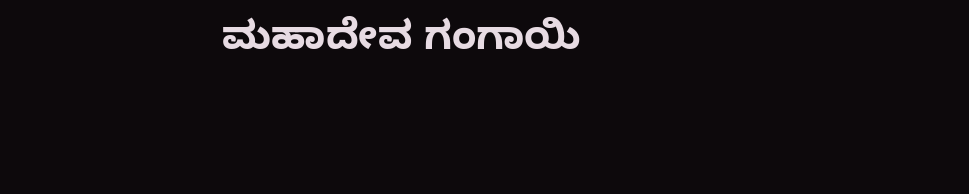ಮಹಾದೇವ ಗಂಗಾಯಿ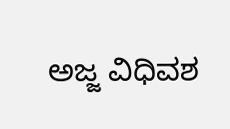ಅಜ್ಜ ವಿಧಿವಶ